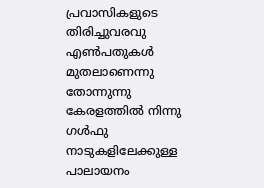പ്രവാസികളുടെ തിരിച്ചുവരവു
എൺപതുകൾ മുതലാണെന്നു തോന്നുന്നു കേരളത്തിൽ നിന്നു ഗൾഫു നാടുകളിലേക്കുള്ള പാലായനം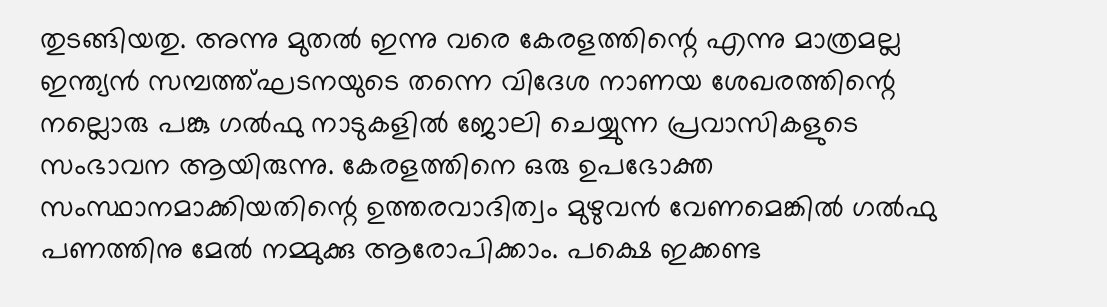തുടങ്ങിയതു. അന്നു മുതൽ ഇന്നു വരെ കേരളത്തിന്റെ എന്നു മാത്രമല്ല ഇന്ത്യൻ സമ്പത്ത്ഘടനയുടെ തന്നെ വിദേശ നാണയ ശേഖരത്തിന്റെ നല്ലൊരു പങ്കു ഗൽഫു നാടുകളിൽ ജോലി ചെയ്യുന്ന പ്രവാസികളുടെ സംഭാവന ആയിരുന്നു. കേരളത്തിനെ ഒരു ഉപഭോക്ത സംസ്ഥാനമാക്കിയതിന്റെ ഉത്തരവാദിത്വം മുഴുവൻ വേണമെങ്കിൽ ഗൽഫു പണത്തിനു മേൽ നമ്മുക്കു ആരോപിക്കാം. പക്ഷെ ഇക്കണ്ട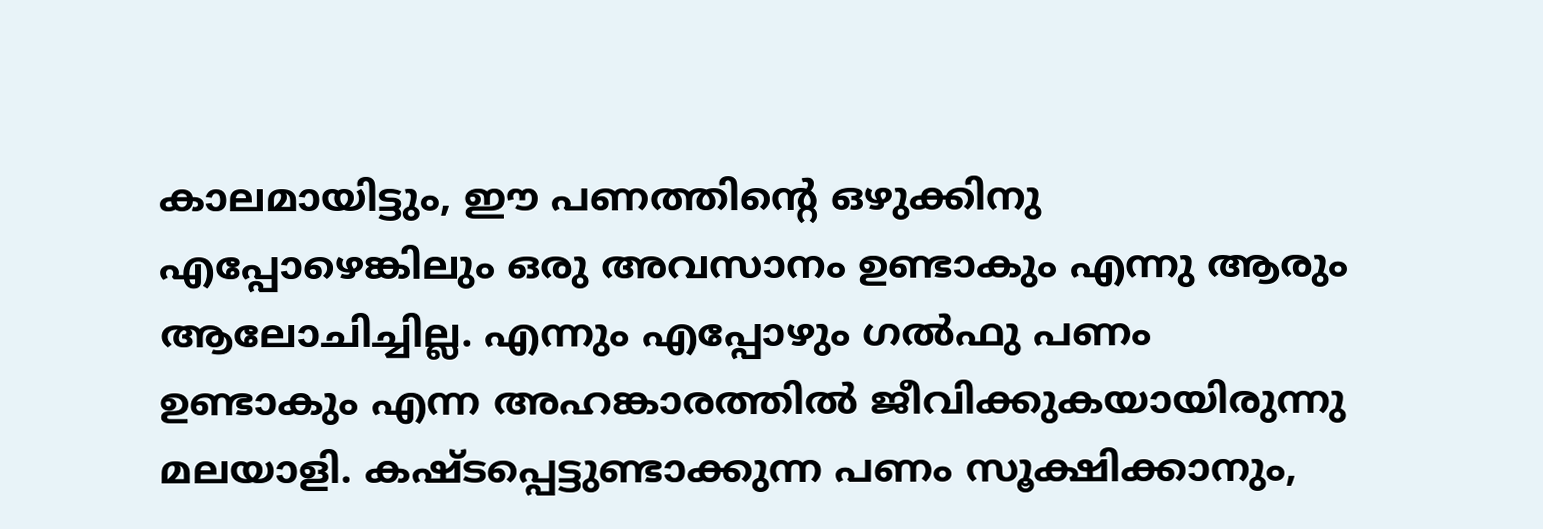കാലമായിട്ടും, ഈ പണത്തിന്റെ ഒഴുക്കിനു എപ്പോഴെങ്കിലും ഒരു അവസാനം ഉണ്ടാകും എന്നു ആരും ആലോചിച്ചില്ല. എന്നും എപ്പോഴും ഗൽഫു പണം ഉണ്ടാകും എന്ന അഹങ്കാരത്തിൽ ജീവിക്കുകയായിരുന്നു മലയാളി. കഷ്ടപ്പെട്ടുണ്ടാക്കുന്ന പണം സൂക്ഷിക്കാനും,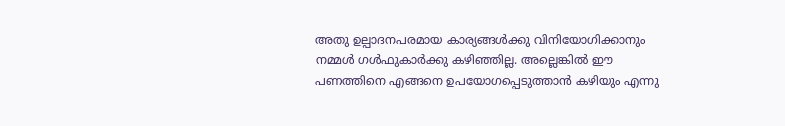അതു ഉല്പാദനപരമായ കാര്യങ്ങൾക്കു വിനിയോഗിക്കാനും നമ്മൾ ഗൾഫുകാർക്കു കഴിഞ്ഞില്ല. അല്ലെങ്കിൽ ഈ പണത്തിനെ എങ്ങനെ ഉപയോഗപ്പെടുത്താൻ കഴിയും എന്നു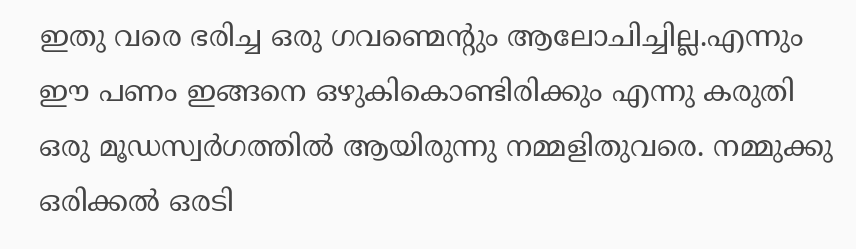ഇതു വരെ ഭരിച്ച ഒരു ഗവണ്മെന്റും ആലോചിച്ചില്ല.എന്നും ഈ പണം ഇങ്ങനെ ഒഴുകികൊണ്ടിരിക്കും എന്നു കരുതി ഒരു മൂഡസ്വർഗത്തിൽ ആയിരുന്നു നമ്മളിതുവരെ. നമ്മുക്കു ഒരിക്കൽ ഒരടി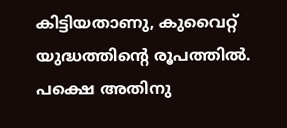കിട്ടിയതാണു, കുവൈറ്റ് യുദ്ധത്തിന്റെ രൂപത്തിൽ. പക്ഷെ അതിനു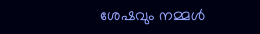ശേഷവും നമ്മൾ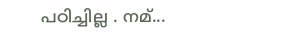പഠിച്ചില്ല . നമ്...